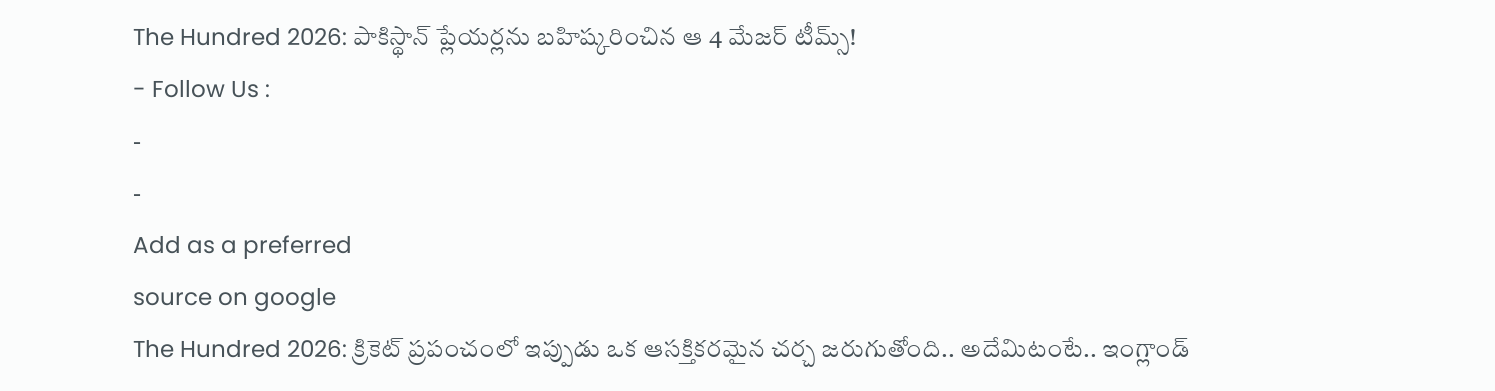The Hundred 2026: పాకిస్థాన్ ప్లేయర్లను బహిష్కరించిన ఆ 4 మేజర్ టీమ్స్!
- Follow Us :
-
-
Add as a preferred
source on google
The Hundred 2026: క్రికెట్ ప్రపంచంలో ఇప్పుడు ఒక ఆసక్తికరమైన చర్చ జరుగుతోంది.. అదేమిటంటే.. ఇంగ్లాండ్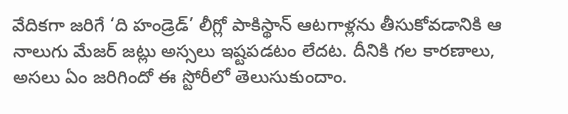వేదికగా జరిగే ‘ది హండ్రెడ్’ లీగ్లో పాకిస్థాన్ ఆటగాళ్లను తీసుకోవడానికి ఆ నాలుగు మేజర్ జట్లు అస్సలు ఇష్టపడటం లేదట. దీనికి గల కారణాలు, అసలు ఏం జరిగిందో ఈ స్టోరీలో తెలుసుకుందాం.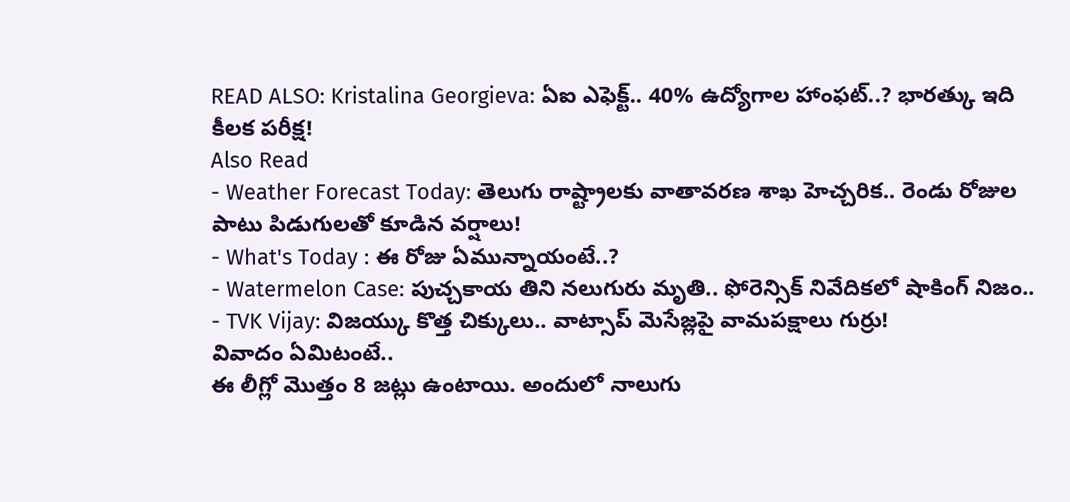READ ALSO: Kristalina Georgieva: ఏఐ ఎఫెక్ట్.. 40% ఉద్యోగాల హాంఫట్..? భారత్కు ఇది కీలక పరీక్ష!
Also Read
- Weather Forecast Today: తెలుగు రాష్ట్రాలకు వాతావరణ శాఖ హెచ్చరిక.. రెండు రోజుల పాటు పిడుగులతో కూడిన వర్షాలు!
- What's Today : ఈ రోజు ఏమున్నాయంటే..?
- Watermelon Case: పుచ్చకాయ తిని నలుగురు మృతి.. ఫోరెన్సిక్ నివేదికలో షాకింగ్ నిజం..
- TVK Vijay: విజయ్కు కొత్త చిక్కులు.. వాట్సాప్ మెసేజ్లపై వామపక్షాలు గుర్రు!
వివాదం ఏమిటంటే..
ఈ లీగ్లో మొత్తం 8 జట్లు ఉంటాయి. అందులో నాలుగు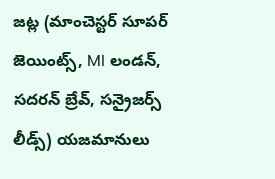జట్ల (మాంచెస్టర్ సూపర్ జెయింట్స్, MI లండన్, సదరన్ బ్రేవ్, సన్రైజర్స్ లీడ్స్) యజమానులు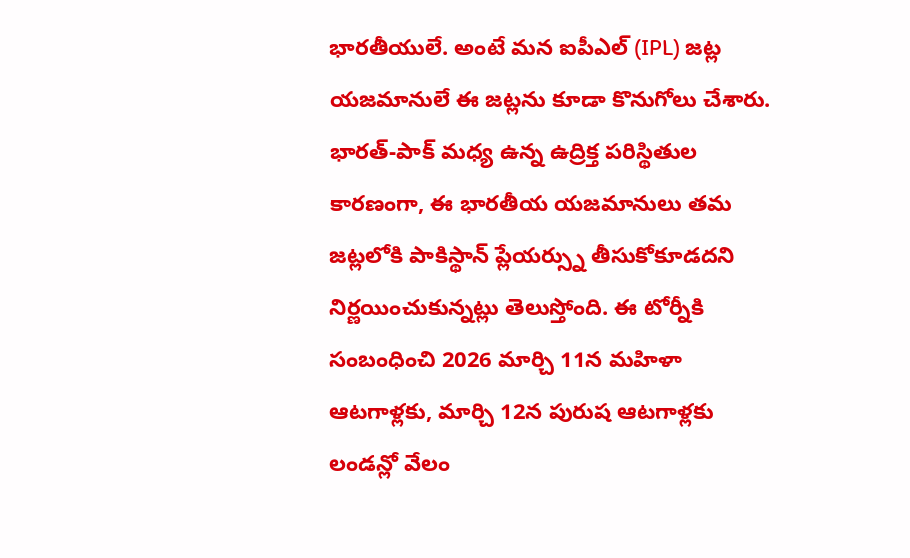భారతీయులే. అంటే మన ఐపీఎల్ (IPL) జట్ల యజమానులే ఈ జట్లను కూడా కొనుగోలు చేశారు. భారత్-పాక్ మధ్య ఉన్న ఉద్రిక్త పరిస్థితుల కారణంగా, ఈ భారతీయ యజమానులు తమ జట్లలోకి పాకిస్థాన్ ప్లేయర్స్ను తీసుకోకూడదని నిర్ణయించుకున్నట్లు తెలుస్తోంది. ఈ టోర్నీకి సంబంధించి 2026 మార్చి 11న మహిళా ఆటగాళ్లకు, మార్చి 12న పురుష ఆటగాళ్లకు లండన్లో వేలం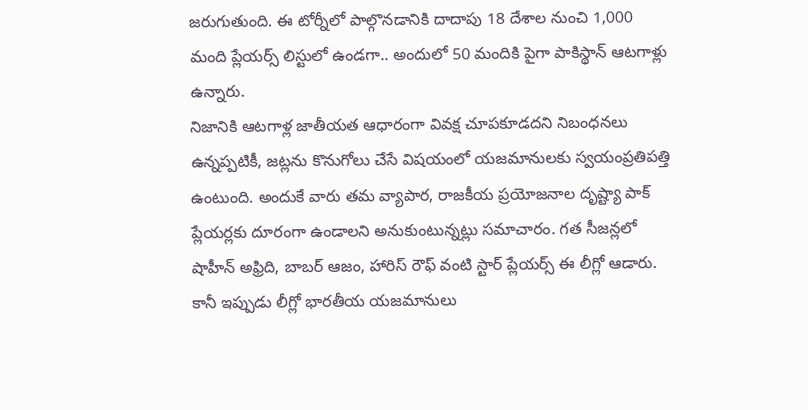జరుగుతుంది. ఈ టోర్నీలో పాల్గొనడానికి దాదాపు 18 దేశాల నుంచి 1,000 మంది ప్లేయర్స్ లిస్టులో ఉండగా.. అందులో 50 మందికి పైగా పాకిస్థాన్ ఆటగాళ్లు ఉన్నారు.
నిజానికి ఆటగాళ్ల జాతీయత ఆధారంగా వివక్ష చూపకూడదని నిబంధనలు ఉన్నప్పటికీ, జట్లను కొనుగోలు చేసే విషయంలో యజమానులకు స్వయంప్రతిపత్తి ఉంటుంది. అందుకే వారు తమ వ్యాపార, రాజకీయ ప్రయోజనాల దృష్ట్యా పాక్ ప్లేయర్లకు దూరంగా ఉండాలని అనుకుంటున్నట్లు సమాచారం. గత సీజన్లలో షాహీన్ అఫ్రిది, బాబర్ ఆజం, హారిస్ రౌఫ్ వంటి స్టార్ ప్లేయర్స్ ఈ లీగ్లో ఆడారు. కానీ ఇప్పుడు లీగ్లో భారతీయ యజమానులు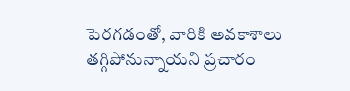పెరగడంతో, వారికి అవకాశాలు తగ్గిపోనున్నాయని ప్రచారం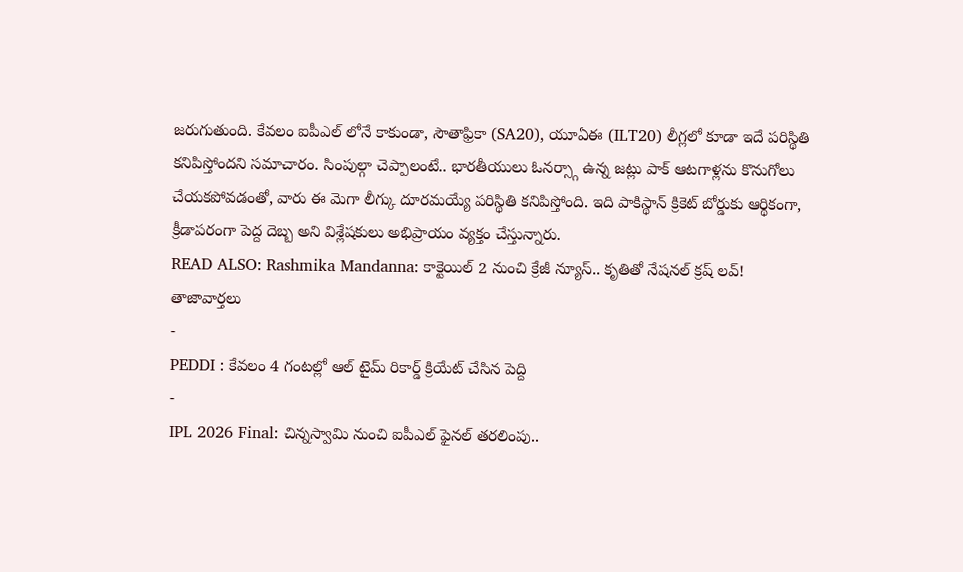జరుగుతుంది. కేవలం ఐపీఎల్ లోనే కాకుండా, సౌతాఫ్రికా (SA20), యూఏఈ (ILT20) లీగ్లలో కూడా ఇదే పరిస్థితి కనిపిస్తోందని సమాచారం. సింపుల్గా చెప్పాలంటే.. భారతీయులు ఓనర్స్గా ఉన్న జట్లు పాక్ ఆటగాళ్లను కొనుగోలు చేయకపోవడంతో, వారు ఈ మెగా లీగ్కు దూరమయ్యే పరిస్థితి కనిపిస్తోంది. ఇది పాకిస్థాన్ క్రికెట్ బోర్డుకు ఆర్థికంగా, క్రీడాపరంగా పెద్ద దెబ్బ అని విశ్లేషకులు అభిప్రాయం వ్యక్తం చేస్తున్నారు.
READ ALSO: Rashmika Mandanna: కాక్టెయిల్ 2 నుంచి క్రేజీ న్యూస్.. కృతితో నేషనల్ క్రష్ లవ్!
తాజావార్తలు
-
PEDDI : కేవలం 4 గంటల్లో ఆల్ టైమ్ రికార్డ్ క్రియేట్ చేసిన పెద్ది
-
IPL 2026 Final: చిన్నస్వామి నుంచి ఐపీఎల్ ఫైనల్ తరలింపు..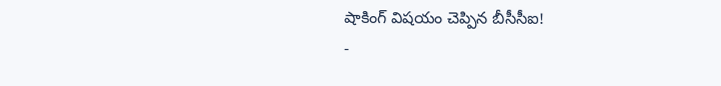షాకింగ్ విషయం చెప్పిన బీసీసీఐ!
-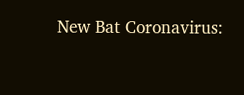New Bat Coronavirus: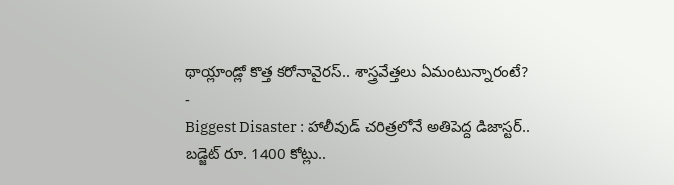థాయ్లాండ్లో కొత్త కరోనావైరస్.. శాస్త్రవేత్తలు ఏమంటున్నారంటే?
-
Biggest Disaster : హాలీవుడ్ చరిత్రలోనే అతిపెద్ద డిజాస్టర్.. బడ్జెట్ రూ. 1400 కోట్లు..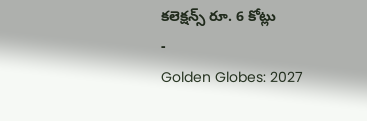కలెక్షన్స్ రూ. 6 కోట్లు
-
Golden Globes: 2027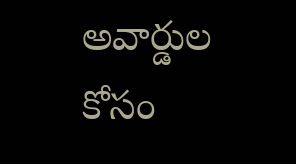అవార్డుల కోసం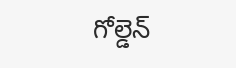గోల్డెన్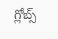గ్లోబ్స్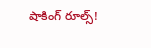షాకింగ్ రూల్స్!